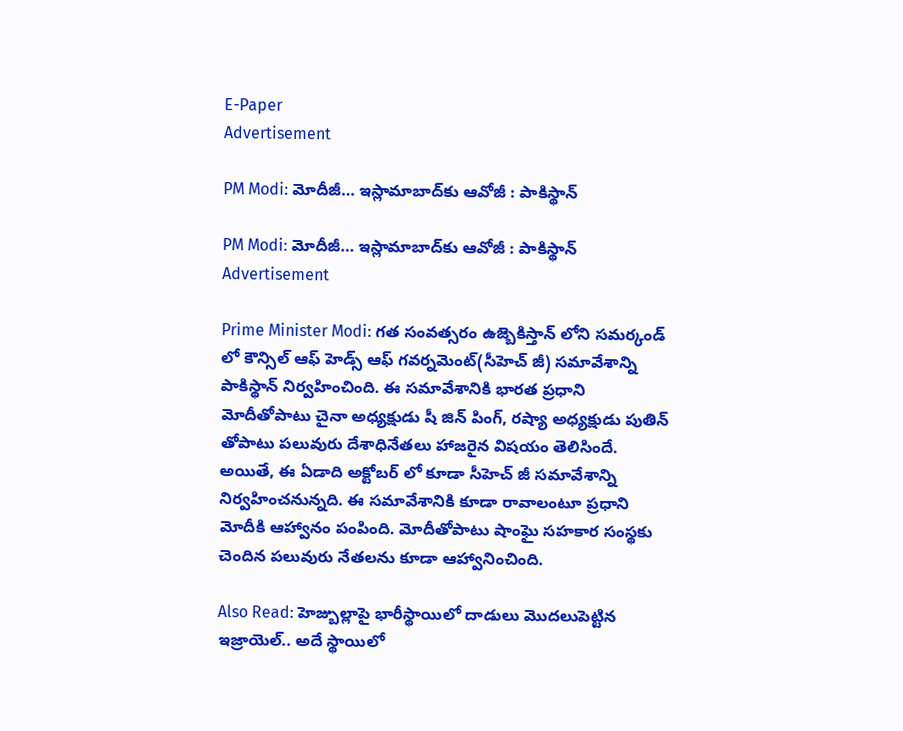E-Paper
Advertisement

PM Modi: మోదీజీ… ఇస్లామాబాద్‌కు ఆవోజీ : పాకిస్థాన్

PM Modi: మోదీజీ… ఇస్లామాబాద్‌కు ఆవోజీ : పాకిస్థాన్
Advertisement

Prime Minister Modi: గత సంవత్సరం ఉజ్బెకిస్తాన్ లోని సమర్కండ్ లో కౌన్సిల్ ఆఫ్ హెడ్స్ ఆఫ్ గవర్నమెంట్(సీహెచ్ జీ) సమావేశాన్ని పాకిస్థాన్ నిర్వహించింది. ఈ సమావేశానికి భారత ప్రధాని మోదీతోపాటు చైనా అధ్యక్షుడు షీ జిన్ పింగ్, రష్యా అధ్యక్షుడు పుతిన్ తోపాటు పలువురు దేశాధినేతలు హాజరైన విషయం తెలిసిందే. అయితే, ఈ ఏడాది అక్టోబర్ లో కూడా సీహెచ్ జీ సమావేశాన్ని నిర్వహించనున్నది. ఈ సమావేశానికి కూడా రావాలంటూ ప్రధాని మోదీకి ఆహ్వానం పంపింది. మోదీతోపాటు షాంఘై సహకార సంస్థకు చెందిన పలువురు నేతలను కూడా ఆహ్వానించింది.

Also Read: హెజ్బుల్లాపై భారీస్థాయిలో దాడులు మొదలుపెట్టిన ఇజ్రాయెల్.. అదే స్థాయిలో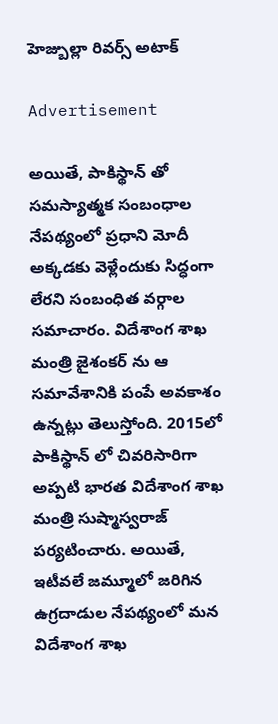హెజ్బుల్లా రివర్స్ అటాక్

Advertisement

అయితే, పాకిస్థాన్ తో సమస్యాత్మక సంబంధాల నేపథ్యంలో ప్రధాని మోదీ అక్కడకు వెళ్లేందుకు సిద్ధంగా లేరని సంబంధిత వర్గాల సమాచారం. విదేశాంగ శాఖ మంత్రి జైశంకర్ ను ఆ సమావేశానికి పంపే అవకాశం ఉన్నట్లు తెలుస్తోంది. 2015లో పాకిస్థాన్ లో చివరిసారిగా అప్పటి భారత విదేశాంగ శాఖ మంత్రి సుష్మాస్వరాజ్ పర్యటించారు. అయితే, ఇటీవలే జమ్మూలో జరిగిన ఉగ్రదాడుల నేపథ్యంలో మన విదేశాంగ శాఖ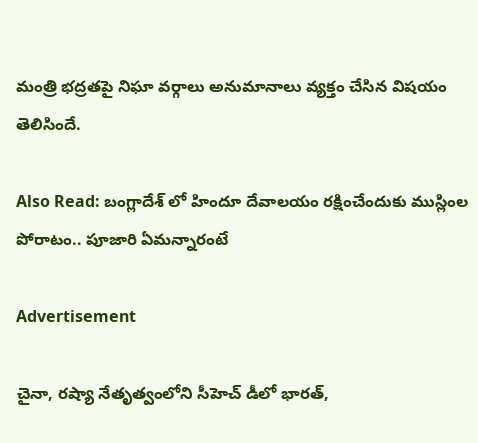మంత్రి భద్రతపై నిఘా వర్గాలు అనుమానాలు వ్యక్తం చేసిన విషయం తెలిసిందే.

Also Read: బంగ్లాదేశ్ లో హిందూ దేవాలయం రక్షించేందుకు ముస్లింల పోరాటం.. పూజారి ఏమన్నారంటే

Advertisement

చైనా, రష్యా నేతృత్వంలోని సీహెచ్ డీలో భారత్,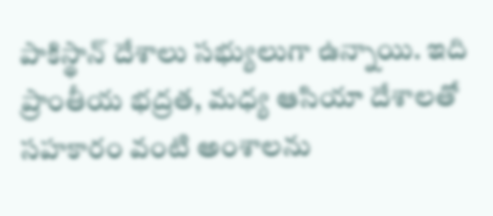పాకిస్థాన్ దేశాలు సభ్యులుగా ఉన్నాయి. ఇది ప్రాంతీయ భద్రత, మధ్య ఆసియా దేశాలతో సహకారం వంటి అంశాలను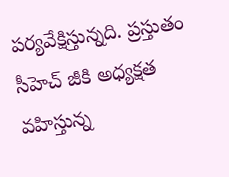పర్యవేక్షిస్తున్నది. ప్రస్తుతం సీహెచ్ జీకి అధ్యక్షత వహిస్తున్న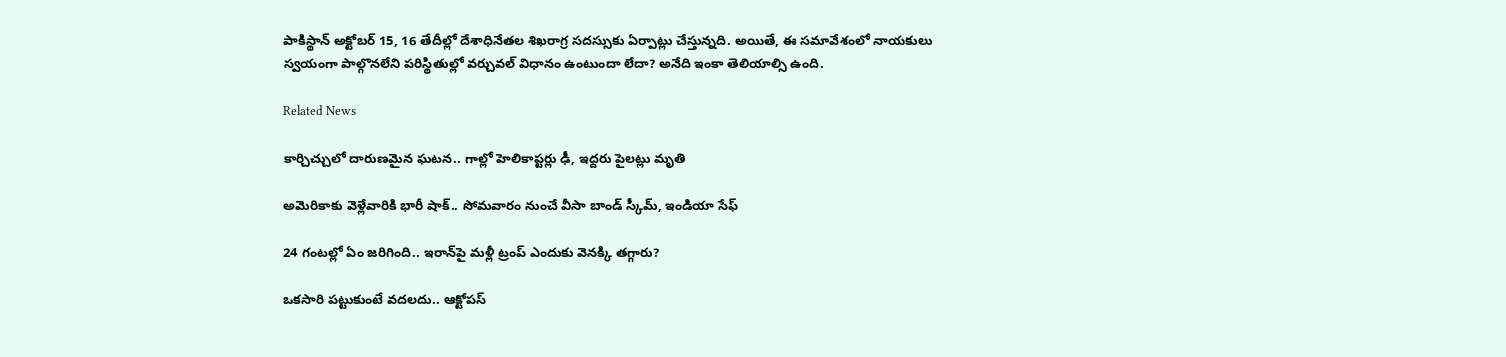పాకిస్థాన్ అక్టోబర్ 15, 16 తేదీల్లో దేశాధినేతల శిఖరాగ్ర సదస్సుకు ఏర్పాట్లు చేస్తున్నది. అయితే, ఈ సమావేశంలో నాయకులు స్వయంగా పాల్గొనలేని పరిస్థితుల్లో వర్చువల్ విధానం ఉంటుందా లేదా? అనేది ఇంకా తెలియాల్సి ఉంది.

Related News

కార్చిచ్చులో దారుణమైన ఘటన.. గాల్లో హెలికాప్టర్లు ఢీ, ఇద్దరు పైలట్లు మృతి

అమెరికాకు వెళ్లేవారికి భారీ షాక్.. సోమవారం నుంచే వీసా బాండ్ స్కీమ్, ఇండియా సేఫ్

24 గంటల్లో ఏం జరిగింది.. ఇరాన్‌పై మళ్లీ ట్రంప్ ఎందుకు వెనక్కి తగ్గారు?

ఒకసారి పట్టుకుంటే వదలదు.. ఆక్టోపస్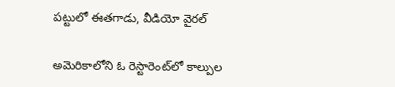పట్టులో ఈతగాడు, వీడియో వైరల్

అమెరికాలోని ఓ రెస్టారెంట్‌లో కాల్పుల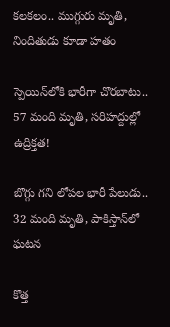కలకలం.. ముగ్గురు మృతి, నిందితుడు కూడా హతం

స్పెయిన్‌లోకి భారీగా చొరబాటు.. 57 మంది మృతి, సరిహద్దుల్లో ఉద్రిక్తత!

బొగ్గు గని లోపల భారీ పేలుడు.. 32 మంది మృతి, పాకిస్తాన్‌లో ఘటన

కొత్త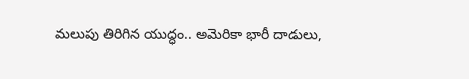మలుపు తిరిగిన యుద్ధం.. అమెరికా భారీ దాడులు,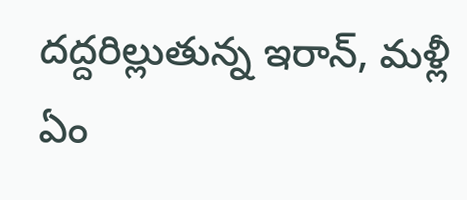దద్దరిల్లుతున్న ఇరాన్‌, మళ్లీ ఏం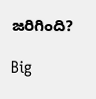జరిగింది?

Big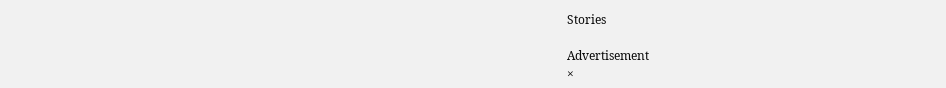Stories

Advertisement
×